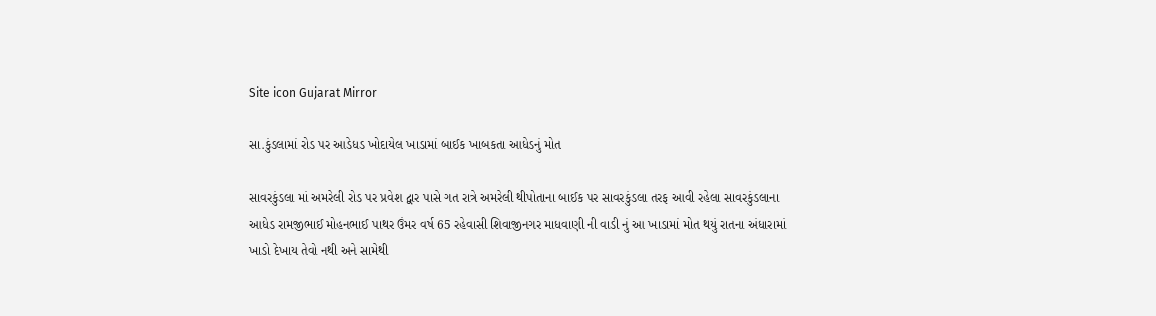Site icon Gujarat Mirror

સા.કુંડલામાં રોડ પર આડેધડ ખોદાયેલ ખાડામાં બાઈક ખાબકતા આધેડનું મોત

સાવરકુંડલા માં અમરેલી રોડ પર પ્રવેશ દ્વાર પાસે ગત રાત્રે અમરેલી થીપોતાના બાઈક પર સાવરકુંડલા તરફ આવી રહેલા સાવરકુંડલાના આધેડ રામજીભાઈ મોહનભાઈ પાથર ઉંમર વર્ષ 65 રહેવાસી શિવાજીનગર માધવાણી ની વાડી નું આ ખાડામાં મોત થયું રાતના અંધારામાં ખાડો દેખાય તેવો નથી અને સામેથી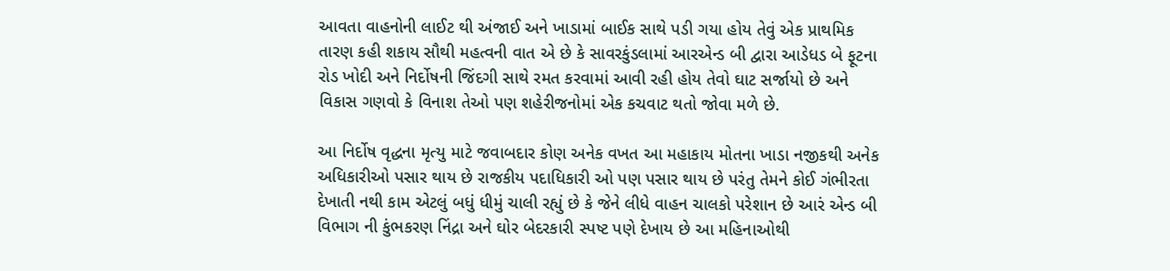આવતા વાહનોની લાઈટ થી અંજાઈ અને ખાડામાં બાઈક સાથે પડી ગયા હોય તેવું એક પ્રાથમિક તારણ કહી શકાય સૌથી મહત્વની વાત એ છે કે સાવરકુંડલામાં આરએન્ડ બી દ્વારા આડેધડ બે ફૂટના રોડ ખોદી અને નિર્દોષની જિંદગી સાથે રમત કરવામાં આવી રહી હોય તેવો ઘાટ સર્જાયો છે અને વિકાસ ગણવો કે વિનાશ તેઓ પણ શહેરીજનોમાં એક કચવાટ થતો જોવા મળે છે.

આ નિર્દોષ વૃદ્ધના મૃત્યુ માટે જવાબદાર કોણ અનેક વખત આ મહાકાય મોતના ખાડા નજીકથી અનેક અધિકારીઓ પસાર થાય છે રાજકીય પદાધિકારી ઓ પણ પસાર થાય છે પરંતુ તેમને કોઈ ગંભીરતા દેખાતી નથી કામ એટલું બધું ધીમું ચાલી રહ્યું છે કે જેને લીધે વાહન ચાલકો પરેશાન છે આરં એન્ડ બી વિભાગ ની કુંભકરણ નિંદ્રા અને ઘોર બેદરકારી સ્પષ્ટ પણે દેખાય છે આ મહિનાઓથી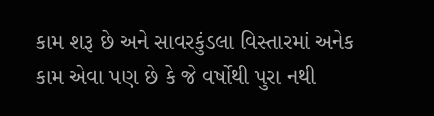કામ શરૂ છે અને સાવરકુંડલા વિસ્તારમાં અનેક કામ એવા પણ છે કે જે વર્ષોથી પુરા નથી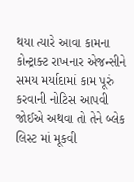થયા ત્યારે આવા કામના કોન્ટ્રાક્ટ રાખનાર એજન્સીને સમય મર્યાદામાં કામ પૂરું કરવાની નોટિસ આપવી જોઈએ અથવા તો તેને બ્લેક લિસ્ટ માં મૂકવી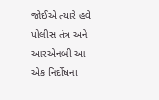જોઈએ ત્યારે હવે પોલીસ તંત્ર અને આરએનબી આ એક નિર્દોષના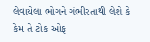લેવાયેલા ભોગને ગંભીરતાથી લેશે કે કેમ તે ટોક ઓફ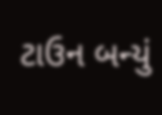ટાઉન બન્યું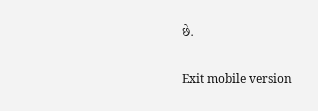છે.

Exit mobile version